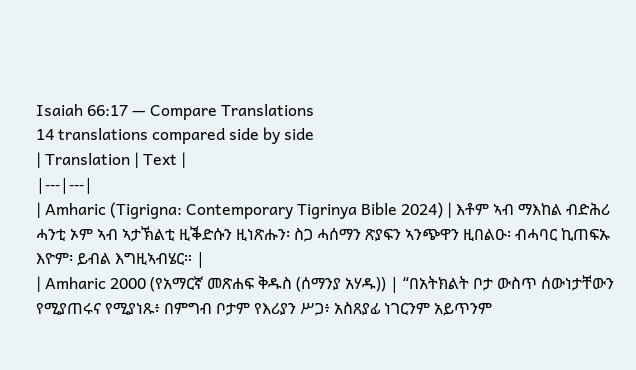Isaiah 66:17 — Compare Translations
14 translations compared side by side
| Translation | Text |
|---|---|
| Amharic (Tigrigna: Contemporary Tigrinya Bible 2024) | እቶም ኣብ ማእከል ብድሕሪ ሓንቲ ኦም ኣብ ኣታኽልቲ ዚቕድሱን ዚነጽሑን፡ ስጋ ሓሰማን ጽያፍን ኣንጭዋን ዚበልዑ፡ ብሓባር ኪጠፍኡ እዮም፡ ይብል እግዚኣብሄር። |
| Amharic 2000 (የአማርኛ መጽሐፍ ቅዱስ (ሰማንያ አሃዱ)) | “በአትክልት ቦታ ውስጥ ሰውነታቸውን የሚያጠሩና የሚያነጹ፥ በምግብ ቦታም የእሪያን ሥጋ፥ አስጸያፊ ነገርንም አይጥንም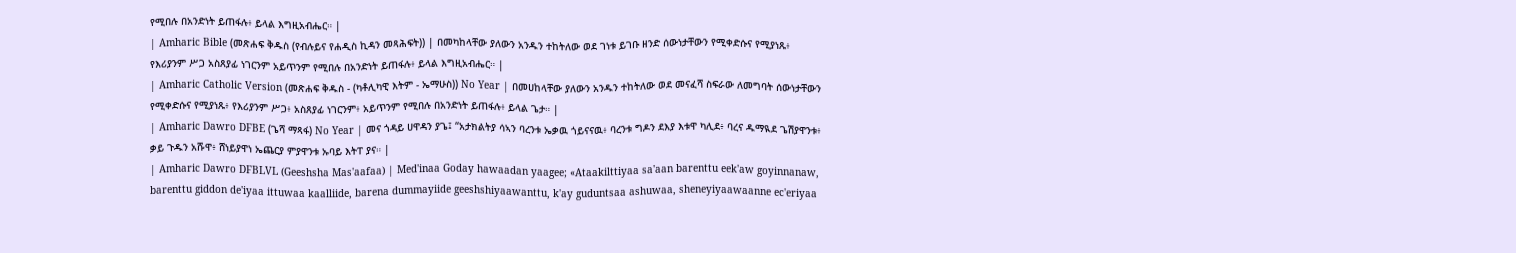የሚበሉ በአንድነት ይጠፋሉ፥ ይላል እግዚአብሔር። |
| Amharic Bible (መጽሐፍ ቅዱስ (የብሉይና የሐዲስ ኪዳን መጻሕፍት)) | በመካከላቸው ያለውን አንዱን ተከትለው ወደ ገነቱ ይገቡ ዘንድ ሰውነታቸውን የሚቀድሱና የሚያነጹ፥ የእሪያንም ሥጋ አስጸያፊ ነገርንም አይጥንም የሚበሉ በአንድነት ይጠፋሉ፥ ይላል እግዚአብሔር። |
| Amharic Catholic Version (መጽሐፍ ቅዱስ - (ካቶሊካዊ እትም - ኤማሁስ)) No Year | በመሀከላቸው ያለውን አንዱን ተከትለው ወደ መናፈሻ ስፍራው ለመግባት ሰውነታቸውን የሚቀድሱና የሚያነጹ፥ የእሪያንም ሥጋ፥ አስጸያፊ ነገርንም፥ አይጥንም የሚበሉ በአንድነት ይጠፋሉ፥ ይላል ጌታ። |
| Amharic Dawro DFBE (ጌሻ ማጻፋ) No Year | መና ጎዳይ ሀዋዳን ያጌ፤ “አታክልትያ ሳኣን ባረንቱ ኤቃዉ ጎይናናዉ፥ ባረንቱ ግዶን ደእያ እቱዋ ካሊደ፥ ባረና ዱማዪደ ጌሽያዋንቱ፥ ቃይ ጉዱን አሹዋ፥ ሸነይያዋነ ኤጨርያ ምያዋንቱ ኡባይ እትፐ ያና። |
| Amharic Dawro DFBLVL (Geeshsha Mas'aafaa) | Med'inaa Goday hawaadan yaagee; «Ataakilttiyaa sa'aan barenttu eek'aw goyinnanaw, barenttu giddon de'iyaa ittuwaa kaalliide, barena dummayiide geeshshiyaawanttu, k'ay guduntsaa ashuwaa, sheneyiyaawaanne ec'eriyaa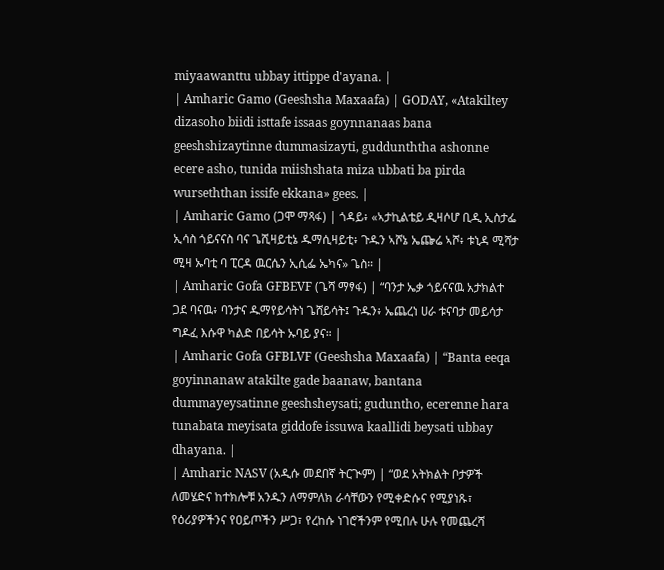miyaawanttu ubbay ittippe d'ayana. |
| Amharic Gamo (Geeshsha Maxaafa) | GODAY, «Atakiltey dizasoho biidi isttafe issaas goynnanaas bana geeshshizaytinne dummasizayti, guddunththa ashonne ecere asho, tunida miishshata miza ubbati ba pirda wurseththan issife ekkana» gees. |
| Amharic Gamo (ጋሞ ማጻፋ) | ጎዳይ፥ «ኣታኪልቴይ ዲዛሶሆ ቢዲ ኢስታፌ ኢሳስ ጎይናናስ ባና ጌሺዛይቲኔ ዱማሲዛይቲ፥ ጉዱን ኣሾኔ ኤጬሬ ኣሾ፥ ቱኒዳ ሚሻታ ሚዛ ኡባቲ ባ ፒርዳ ዉርሴን ኢሲፌ ኤካና» ጌስ። |
| Amharic Gofa GFBEVF (ጌሻ ማፃፋ) | “ባንታ ኤቃ ጎይናናዉ አታክልተ ጋደ ባናዉ፥ ባንታና ዱማየይሳትነ ጌሸይሳት፤ ጉዱን፥ ኤጨረነ ሀራ ቱናባታ መይሳታ ግዶፈ እሱዋ ካልድ በይሳት ኡባይ ያና። |
| Amharic Gofa GFBLVF (Geeshsha Maxaafa) | “Banta eeqa goyinnanaw atakilte gade baanaw, bantana dummayeysatinne geeshsheysati; guduntho, ecerenne hara tunabata meyisata giddofe issuwa kaallidi beysati ubbay dhayana. |
| Amharic NASV (አዲሱ መደበኛ ትርጒም) | “ወደ አትክልት ቦታዎች ለመሄድና ከተክሎቹ አንዱን ለማምለክ ራሳቸውን የሚቀድሱና የሚያነጹ፣ የዕሪያዎችንና የዐይጦችን ሥጋ፣ የረከሱ ነገሮችንም የሚበሉ ሁሉ የመጨረሻ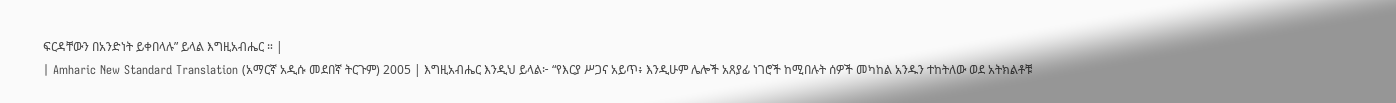ፍርዳቸውን በአንድነት ይቀበላሉ” ይላል እግዚአብሔር ። |
| Amharic New Standard Translation (አማርኛ አዲሱ መደበኛ ትርጉም) 2005 | እግዚአብሔር እንዲህ ይላል፦ “የእርያ ሥጋና አይጥ፥ እንዲሁም ሌሎች አጸያፊ ነገሮች ከሚበሉት ሰዎች መካከል አንዱን ተከትለው ወደ አትክልቶቹ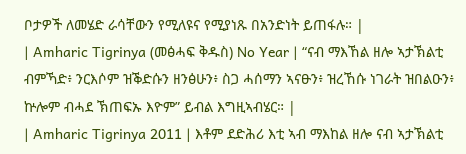ቦታዎች ለመሄድ ራሳቸውን የሚለዩና የሚያነጹ በአንድነት ይጠፋሉ። |
| Amharic Tigrinya (መፅሓፍ ቅዱስ) No Year | “ናብ ማእኸል ዘሎ ኣታኽልቲ ብምኻድ፥ ንርእሶም ዝቕድሱን ዘንፅሁን፥ ስጋ ሓሰማን ኣናፁን፥ ዝረኸሱ ነገራት ዝበልዑን፥ ኵሎም ብሓደ ኽጠፍኡ እዮም” ይብል እግዚኣብሄር። |
| Amharic Tigrinya 2011 | እቶም ደድሕሪ እቲ ኣብ ማእከል ዘሎ ናብ ኣታኽልቲ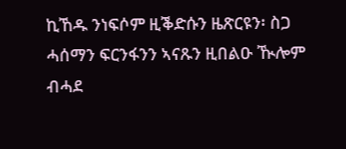ኪኸዱ ንነፍሶም ዚቕድሱን ዜጽርዩን፡ ስጋ ሓሰማን ፍርንፋንን ኣናጹን ዚበልዑ ዂሎም ብሓደ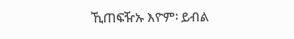ኺጠፍዥኡ እዮም፡ ይብል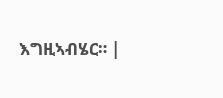እግዚኣብሄር። |